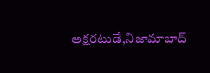అక్షరటుడే,నిజామాబాద్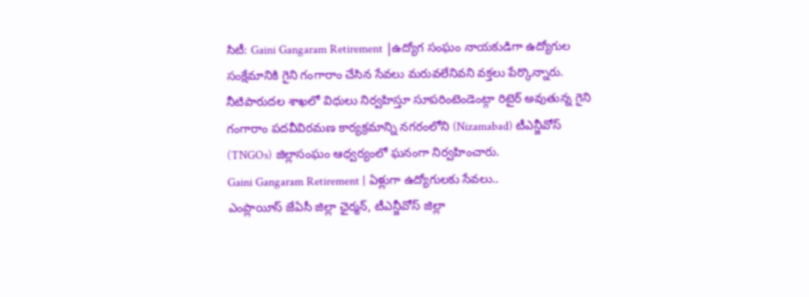సిటీ: Gaini Gangaram Retirement |ఉద్యోగ సంఘం నాయకుడిగా ఉద్యోగుల సంక్షేమానికి గైని గంగారాం చేసిన సేవలు మరువలేనివని వక్తలు పేర్కొన్నారు. నీటిపారుదల శాఖలో విధులు నిర్వహిస్తూ సూపరింటెండెంట్గా రిటైర్ అవుతున్న గైని గంగారాం పదవీవిరమణ కార్యక్రమాన్ని నగరంలోని (Nizamabad) టీఎన్జీవోస్ (TNGOs) జిల్లాసంఘం ఆధ్వర్యంలో ఘనంగా నిర్వహించారు.
Gaini Gangaram Retirement | ఏళ్లుగా ఉద్యోగులకు సేవలు..
ఎంప్లాయీస్ జేఏసీ జిల్లా ఛైర్మన్, టీఎన్జీవోస్ జిల్లా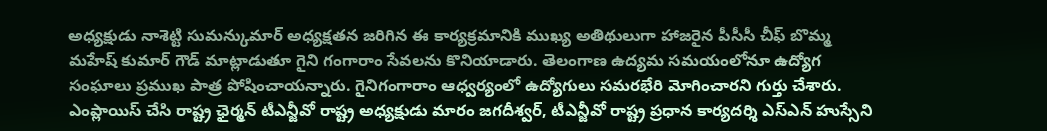అధ్యక్షుడు నాశెట్టి సుమన్కుమార్ అధ్యక్షతన జరిగిన ఈ కార్యక్రమానికి ముఖ్య అతిథులుగా హాజరైన పీసీసీ చీఫ్ బొమ్మ మహేష్ కుమార్ గౌడ్ మాట్లాడుతూ గైని గంగారాం సేవలను కొనియాడారు. తెలంగాణ ఉద్యమ సమయంలోనూ ఉద్యోగ సంఘాలు ప్రముఖ పాత్ర పోషించాయన్నారు. గైనిగంగారాం ఆధ్వర్యంలో ఉద్యోగులు సమరభేరి మోగించారని గుర్తు చేశారు. ఎంప్లాయిస్ చేసి రాష్ట్ర ఛైర్మన్ టీఎన్జీవో రాష్ట్ర అధ్యక్షుడు మారం జగదీశ్వర్, టీఎన్జీవో రాష్ట్ర ప్రధాన కార్యదర్శి ఎస్ఎన్ హుస్సేని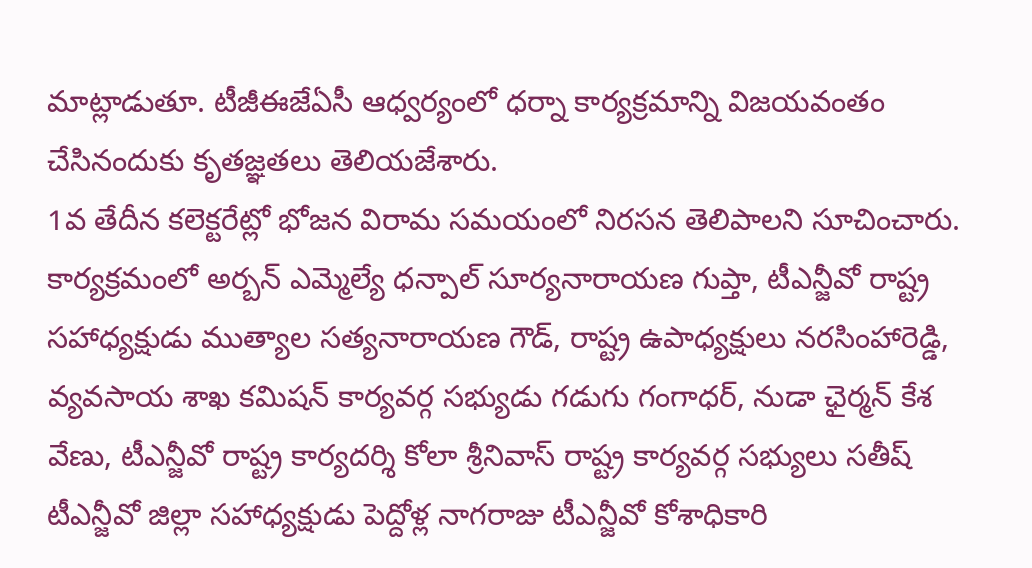మాట్లాడుతూ. టీజీఈజేఏసీ ఆధ్వర్యంలో ధర్నా కార్యక్రమాన్ని విజయవంతం చేసినందుకు కృతజ్ఞతలు తెలియజేశారు.
1వ తేదీన కలెక్టరేట్లో భోజన విరామ సమయంలో నిరసన తెలిపాలని సూచించారు. కార్యక్రమంలో అర్బన్ ఎమ్మెల్యే ధన్పాల్ సూర్యనారాయణ గుప్తా, టీఎన్జీవో రాష్ట్ర సహాధ్యక్షుడు ముత్యాల సత్యనారాయణ గౌడ్, రాష్ట్ర ఉపాధ్యక్షులు నరసింహారెడ్డి, వ్యవసాయ శాఖ కమిషన్ కార్యవర్గ సభ్యుడు గడుగు గంగాధర్, నుడా ఛైర్మన్ కేశ వేణు, టీఎన్జీవో రాష్ట్ర కార్యదర్శి కోలా శ్రీనివాస్ రాష్ట్ర కార్యవర్గ సభ్యులు సతీష్ టీఎన్జీవో జిల్లా సహాధ్యక్షుడు పెద్దోళ్ల నాగరాజు టీఎన్జీవో కోశాధికారి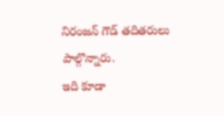నిరంజన్ గౌడ్ తదితరులు పాల్గొన్నారు.
ఇది కూడా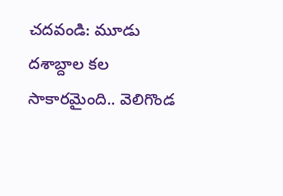చదవండి: మూడు దశాబ్దాల కల సాకారమైంది.. వెలిగొండ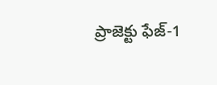ప్రాజెక్టు ఫేజ్-1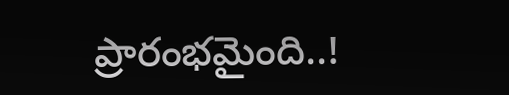ప్రారంభమైంది..!